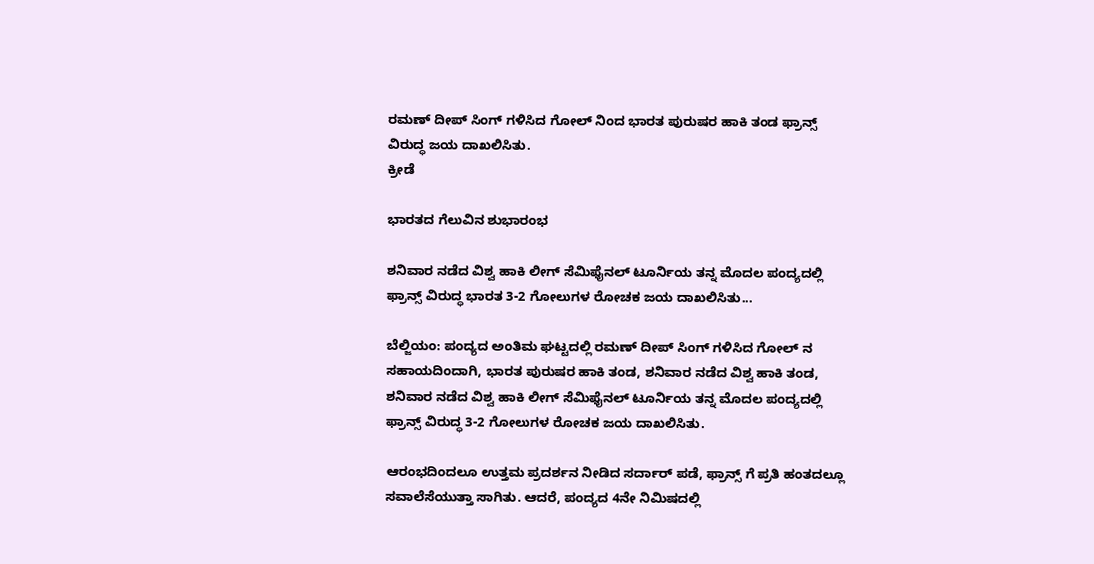ರಮಣ್ ದೀಪ್ ಸಿಂಗ್ ಗಳಿಸಿದ ಗೋಲ್ ನಿಂದ ಭಾರತ ಪುರುಷರ ಹಾಕಿ ತಂಡ ಫ್ರಾನ್ಸ್ ವಿರುದ್ಧ ಜಯ ದಾಖಲಿಸಿತು.
ಕ್ರೀಡೆ

ಭಾರತದ ಗೆಲುವಿನ ಶುಭಾರಂಭ

ಶನಿವಾರ ನಡೆದ ವಿಶ್ವ ಹಾಕಿ ಲೀಗ್ ಸೆಮಿಫೈನಲ್ ಟೂರ್ನಿಯ ತನ್ನ ಮೊದಲ ಪಂದ್ಯದಲ್ಲಿ ಫ್ರಾನ್ಸ್ ವಿರುದ್ಧ ಭಾರತ 3-2 ಗೋಲುಗಳ ರೋಚಕ ಜಯ ದಾಖಲಿಸಿತು...

ಬೆಲ್ಜಿಯಂ: ಪಂದ್ಯದ ಅಂತಿಮ ಘಟ್ಟದಲ್ಲಿ ರಮಣ್ ದೀಪ್ ಸಿಂಗ್ ಗಳಿಸಿದ ಗೋಲ್ ನ ಸಹಾಯದಿಂದಾಗಿ, ಭಾರತ ಪುರುಷರ ಹಾಕಿ ತಂಡ, ಶನಿವಾರ ನಡೆದ ವಿಶ್ವ ಹಾಕಿ ತಂಡ, ಶನಿವಾರ ನಡೆದ ವಿಶ್ವ ಹಾಕಿ ಲೀಗ್ ಸೆಮಿಫೈನಲ್ ಟೂರ್ನಿಯ ತನ್ನ ಮೊದಲ ಪಂದ್ಯದಲ್ಲಿ ಫ್ರಾನ್ಸ್ ವಿರುದ್ಧ 3-2 ಗೋಲುಗಳ ರೋಚಕ ಜಯ ದಾಖಲಿಸಿತು.

ಆರಂಭದಿಂದಲೂ ಉತ್ತಮ ಪ್ರದರ್ಶನ ನೀಡಿದ ಸರ್ದಾರ್ ಪಡೆ, ಫ್ರಾನ್ಸ್ ಗೆ ಪ್ರತಿ ಹಂತದಲ್ಲೂ ಸವಾಲೆಸೆಯುತ್ತಾ ಸಾಗಿತು. ಆದರೆ, ಪಂದ್ಯದ 4ನೇ ನಿಮಿಷದಲ್ಲಿ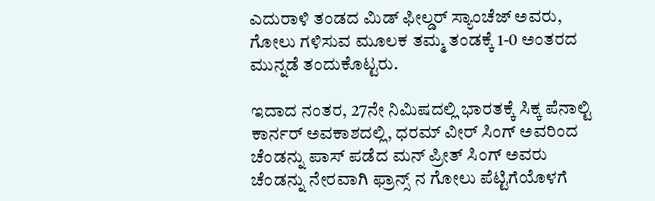ಎದುರಾಳಿ ತಂಡದ ಮಿಡ್ ಫೀಲ್ಡರ್ ಸ್ಯಾಂಚೆಜ್ ಅವರು, ಗೋಲು ಗಳಿಸುವ ಮೂಲಕ ತಮ್ಮ ತಂಡಕ್ಕೆ 1-0 ಅಂತರದ ಮುನ್ನಡೆ ತಂದುಕೊಟ್ಟರು.

ಇದಾದ ನಂತರ, 27ನೇ ನಿಮಿಷದಲ್ಲಿ ಭಾರತಕ್ಕೆ ಸಿಕ್ಕ ಪೆನಾಲ್ಟಿ ಕಾರ್ನರ್ ಅವಕಾಶದಲ್ಲಿ, ಧರಮ್ ವೀರ್ ಸಿಂಗ್ ಅವರಿಂದ ಚೆಂಡನ್ನು ಪಾಸ್ ಪಡೆದ ಮನ್ ಪ್ರೀತ್ ಸಿಂಗ್ ಅವರು ಚೆಂಡನ್ನು ನೇರವಾಗಿ ಫ್ರಾನ್ಸ್ ನ ಗೋಲು ಪೆಟ್ಟಿಗೆಯೊಳಗೆ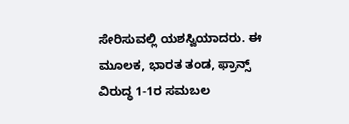ಸೇರಿಸುವಲ್ಲಿ ಯಶಸ್ವಿಯಾದರು. ಈ ಮೂಲಕ, ಭಾರತ ತಂಡ, ಫ್ರಾನ್ಸ್ ವಿರುದ್ಧ 1-1ರ ಸಮಬಲ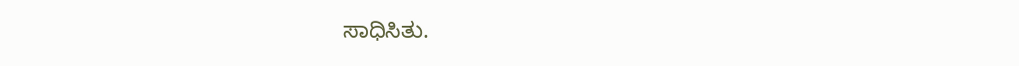ಸಾಧಿಸಿತು.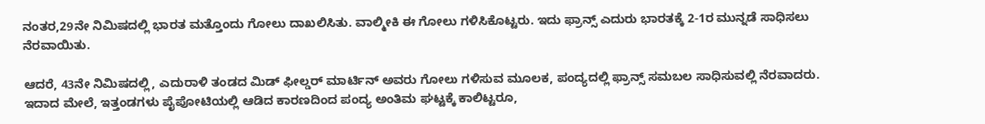ನಂತರ,29ನೇ ನಿಮಿಷದಲ್ಲಿ ಭಾರತ ಮತ್ತೊಂದು ಗೋಲು ದಾಖಲಿಸಿತು. ವಾಲ್ಮೀಕಿ ಈ ಗೋಲು ಗಳಿಸಿಕೊಟ್ಟರು. ಇದು ಫ್ರಾನ್ಸ್ ಎದುರು ಭಾರತಕ್ಕೆ 2-1ರ ಮುನ್ನಡೆ ಸಾಧಿಸಲು ನೆರವಾಯಿತು.

ಆದರೆ, 43ನೇ ನಿಮಿಷದಲ್ಲಿ, ಎದುರಾಳಿ ತಂಡದ ಮಿಡ್ ಫೀಲ್ಡರ್ ಮಾರ್ಟಿನ್ ಅವರು ಗೋಲು ಗಳಿಸುವ ಮೂಲಕ, ಪಂದ್ಯದಲ್ಲಿ ಫ್ರಾನ್ಸ್ ಸಮಬಲ ಸಾಧಿಸುವಲ್ಲಿ ನೆರವಾದರು. ಇದಾದ ಮೇಲೆ, ಇತ್ತಂಡಗಳು ಪೈಪೋಟಿಯಲ್ಲಿ ಆಡಿದ ಕಾರಣದಿಂದ ಪಂದ್ಯ ಅಂತಿಮ ಘಟ್ಟಕ್ಕೆ ಕಾಲಿಟ್ಟರೂ,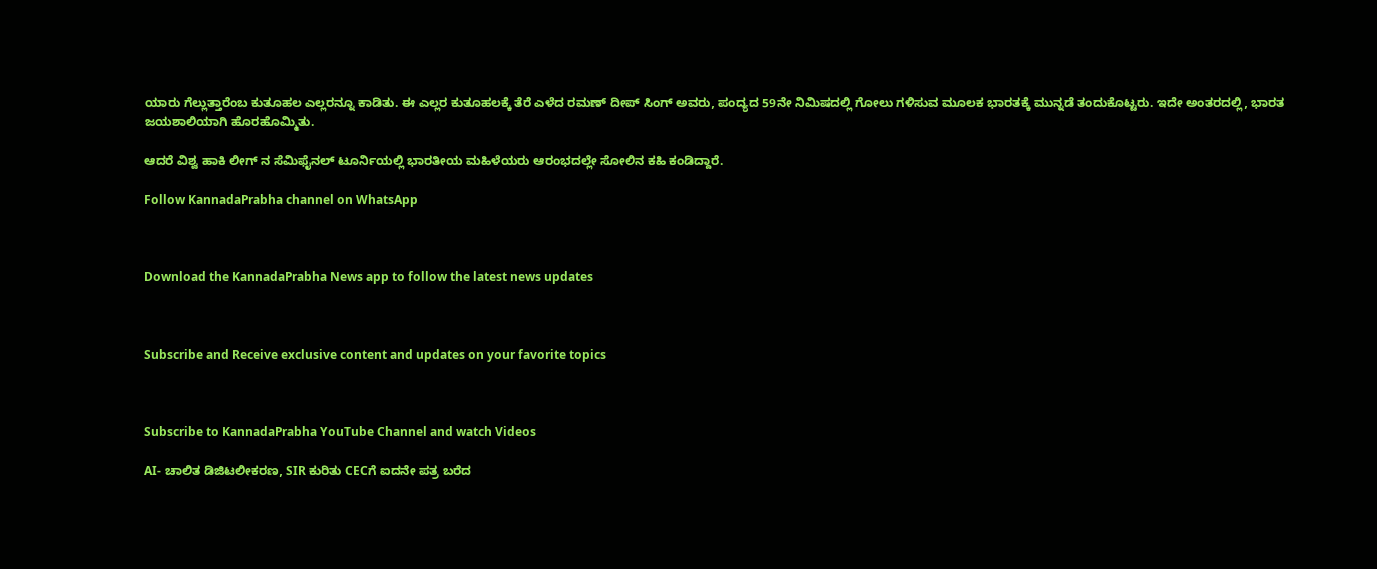ಯಾರು ಗೆಲ್ಲುತ್ತಾರೆಂಬ ಕುತೂಹಲ ಎಲ್ಲರನ್ನೂ ಕಾಡಿತು. ಈ ಎಲ್ಲರ ಕುತೂಹಲಕ್ಕೆ ತೆರೆ ಎಳೆದ ರಮಣ್ ದೀಪ್ ಸಿಂಗ್ ಅವರು, ಪಂದ್ಯದ 59ನೇ ನಿಮಿಷದಲ್ಲಿ ಗೋಲು ಗಳಿಸುವ ಮೂಲಕ ಭಾರತಕ್ಕೆ ಮುನ್ನಡೆ ತಂದುಕೊಟ್ಟರು. ಇದೇ ಅಂತರದಲ್ಲಿ, ಭಾರತ ಜಯಶಾಲಿಯಾಗಿ ಹೊರಹೊಮ್ಮಿತು.

ಆದರೆ ವಿಶ್ವ ಹಾಕಿ ಲೀಗ್ ನ ಸೆಮಿಫೈನಲ್ ಟೂರ್ನಿಯಲ್ಲಿ ಭಾರತೀಯ ಮಹಿಳೆಯರು ಆರಂಭದಲ್ಲೇ ಸೋಲಿನ ಕಹಿ ಕಂಡಿದ್ದಾರೆ.

Follow KannadaPrabha channel on WhatsApp



Download the KannadaPrabha News app to follow the latest news updates



Subscribe and Receive exclusive content and updates on your favorite topics



Subscribe to KannadaPrabha YouTube Channel and watch Videos

AI- ಚಾಲಿತ ಡಿಜಿಟಲೀಕರಣ, SIR ಕುರಿತು CECಗೆ ಐದನೇ ಪತ್ರ ಬರೆದ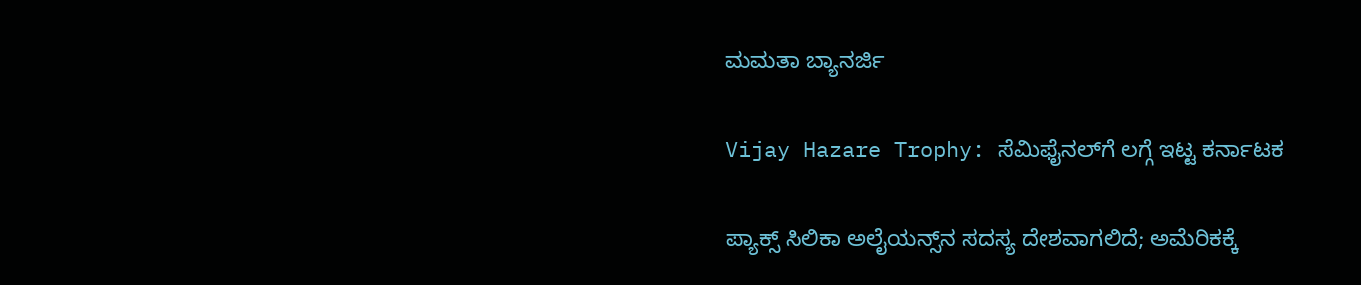ಮಮತಾ ಬ್ಯಾನರ್ಜಿ

Vijay Hazare Trophy: ಸೆಮಿಫೈನಲ್‌ಗೆ ಲಗ್ಗೆ ಇಟ್ಟ ಕರ್ನಾಟಕ

ಪ್ಯಾಕ್ಸ್ ಸಿಲಿಕಾ ಅಲೈಯನ್ಸ್‌ನ ಸದಸ್ಯ ದೇಶವಾಗಲಿದೆ; ಅಮೆರಿಕಕ್ಕೆ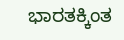ಭಾರತಕ್ಕಿಂತ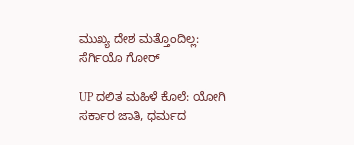ಮುಖ್ಯ ದೇಶ ಮತ್ತೊಂದಿಲ್ಲ: ಸೆರ್ಗಿಯೊ ಗೋರ್

UP ದಲಿತ ಮಹಿಳೆ ಕೊಲೆ: ಯೋಗಿ ಸರ್ಕಾರ ಜಾತಿ, ಧರ್ಮದ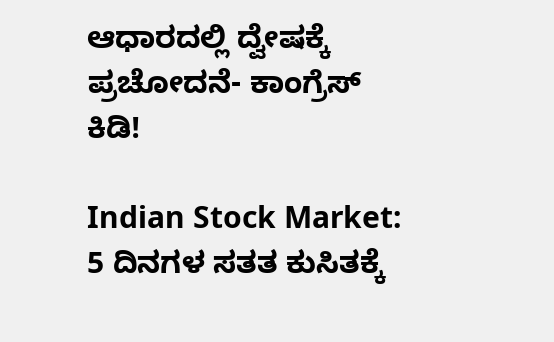ಆಧಾರದಲ್ಲಿ ದ್ವೇಷಕ್ಕೆ ಪ್ರಚೋದನೆ- ಕಾಂಗ್ರೆಸ್ ಕಿಡಿ!

Indian Stock Market: 5 ದಿನಗಳ ಸತತ ಕುಸಿತಕ್ಕೆ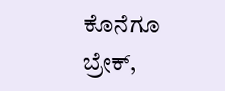ಕೊನೆಗೂ ಬ್ರೇಕ್,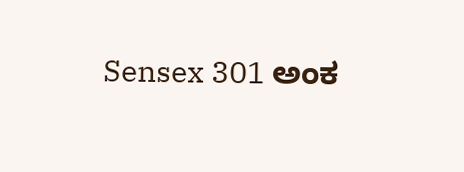Sensex 301 ಅಂಕ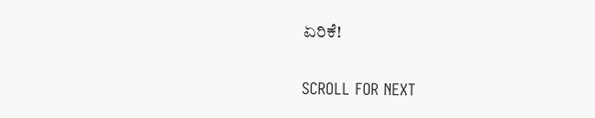ಏರಿಕೆ!

SCROLL FOR NEXT